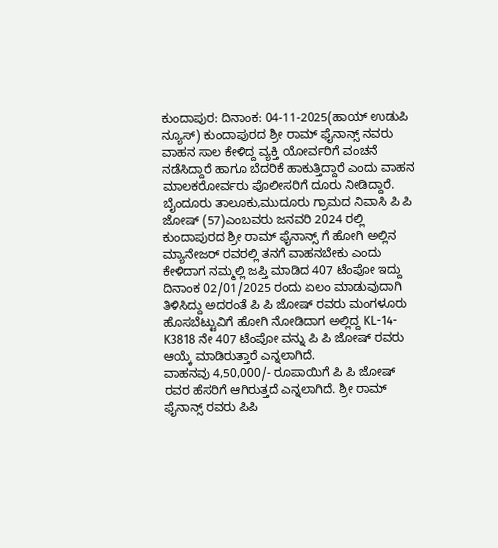ಕುಂದಾಪುರ: ದಿನಾಂಕ: 04-11-2025(ಹಾಯ್ ಉಡುಪಿ ನ್ಯೂಸ್) ಕುಂದಾಪುರದ ಶ್ರೀ ರಾಮ್ ಫೈನಾನ್ಸ್ ನವರು ವಾಹನ ಸಾಲ ಕೇಳಿದ್ದ ವ್ಯಕ್ತಿ ಯೋರ್ವರಿಗೆ ವಂಚನೆ ನಡೆಸಿದ್ದಾರೆ ಹಾಗೂ ಬೆದರಿಕೆ ಹಾಕುತ್ತಿದ್ದಾರೆ ಎಂದು ವಾಹನ ಮಾಲಕರೋರ್ವರು ಪೊಲೀಸರಿಗೆ ದೂರು ನೀಡಿದ್ದಾರೆ.
ಬೈಂದೂರು ತಾಲೂಕು,ಮುದೂರು ಗ್ರಾಮದ ನಿವಾಸಿ ಪಿ ಪಿ ಜೋಷ್ (57)ಎಂಬವರು ಜನವರಿ 2024 ರಲ್ಲಿ ಕುಂದಾಪುರದ ಶ್ರೀ ರಾಮ್ ಫೈನಾನ್ಸ್ ಗೆ ಹೋಗಿ ಅಲ್ಲಿನ ಮ್ಯಾನೇಜರ್ ರವರಲ್ಲಿ ತನಗೆ ವಾಹನಬೇಕು ಎಂದು ಕೇಳಿದಾಗ ನಮ್ಮಲ್ಲಿ ಜಪ್ತಿ ಮಾಡಿದ 407 ಟೆಂಪೋ ಇದ್ದು ದಿನಾಂಕ 02/01/2025 ರಂದು ಏಲಂ ಮಾಡುವುದಾಗಿ ತಿಳಿಸಿದ್ದು ಅದರಂತೆ ಪಿ ಪಿ ಜೋಷ್ ರವರು ಮಂಗಳೂರು ಹೊಸಬೆಟ್ಟುವಿಗೆ ಹೋಗಿ ನೋಡಿದಾಗ ಅಲ್ಲಿದ್ದ KL-14-K3818 ನೇ 407 ಟೆಂಪೋ ವನ್ನು ಪಿ ಪಿ ಜೋಷ್ ರವರು ಆಯ್ಕೆ ಮಾಡಿರುತ್ತಾರೆ ಎನ್ನಲಾಗಿದೆ.
ವಾಹನವು 4,50,000/- ರೂಪಾಯಿಗೆ ಪಿ ಪಿ ಜೋಷ್ ರವರ ಹೆಸರಿಗೆ ಆಗಿರುತ್ತದೆ ಎನ್ನಲಾಗಿದೆ. ಶ್ರೀ ರಾಮ್ ಫೈನಾನ್ಸ್ ರವರು ಪಿಪಿ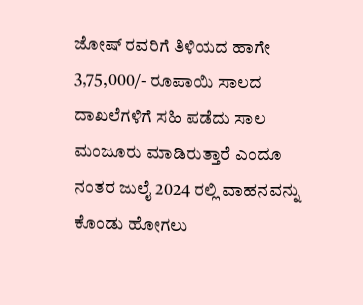ಜೋಷ್ ರವರಿಗೆ ತಿಳಿಯದ ಹಾಗೇ 3,75,000/- ರೂಪಾಯಿ ಸಾಲದ ದಾಖಲೆಗಳಿಗೆ ಸಹಿ ಪಡೆದು ಸಾಲ ಮಂಜೂರು ಮಾಡಿರುತ್ತಾರೆ ಎಂದೂ ನಂತರ ಜುಲೈ 2024 ರಲ್ಲಿ ವಾಹನವನ್ನು ಕೊಂಡು ಹೋಗಲು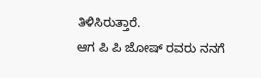ತಿಳಿಸಿರುತ್ತಾರೆ.
ಆಗ ಪಿ ಪಿ ಜೋಷ್ ರವರು ನನಗೆ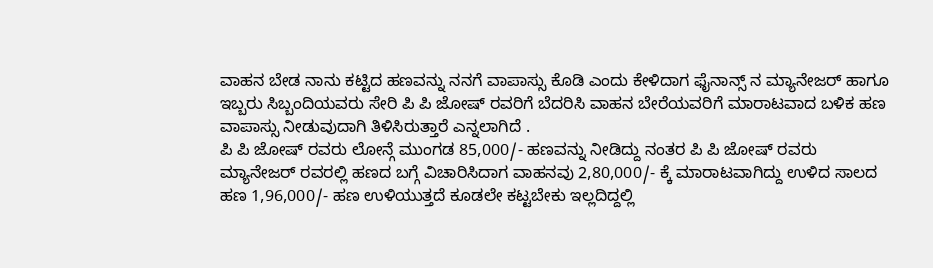ವಾಹನ ಬೇಡ ನಾನು ಕಟ್ಟಿದ ಹಣವನ್ನು ನನಗೆ ವಾಪಾಸ್ಸು ಕೊಡಿ ಎಂದು ಕೇಳಿದಾಗ ಫೈನಾನ್ಸ್ ನ ಮ್ಯಾನೇಜರ್ ಹಾಗೂ ಇಬ್ಬರು ಸಿಬ್ಬಂದಿಯವರು ಸೇರಿ ಪಿ ಪಿ ಜೋಷ್ ರವರಿಗೆ ಬೆದರಿಸಿ ವಾಹನ ಬೇರೆಯವರಿಗೆ ಮಾರಾಟವಾದ ಬಳಿಕ ಹಣ ವಾಪಾಸ್ಸು ನೀಡುವುದಾಗಿ ತಿಳಿಸಿರುತ್ತಾರೆ ಎನ್ನಲಾಗಿದೆ .
ಪಿ ಪಿ ಜೋಷ್ ರವರು ಲೋನ್ಗೆ ಮುಂಗಡ 85,000/- ಹಣವನ್ನು ನೀಡಿದ್ದು ನಂತರ ಪಿ ಪಿ ಜೋಷ್ ರವರು ಮ್ಯಾನೇಜರ್ ರವರಲ್ಲಿ ಹಣದ ಬಗ್ಗೆ ವಿಚಾರಿಸಿದಾಗ ವಾಹನವು 2,80,000/- ಕ್ಕೆ ಮಾರಾಟವಾಗಿದ್ದು ಉಳಿದ ಸಾಲದ ಹಣ 1,96,000/- ಹಣ ಉಳಿಯುತ್ತದೆ ಕೂಡಲೇ ಕಟ್ಟಬೇಕು ಇಲ್ಲದಿದ್ದಲ್ಲಿ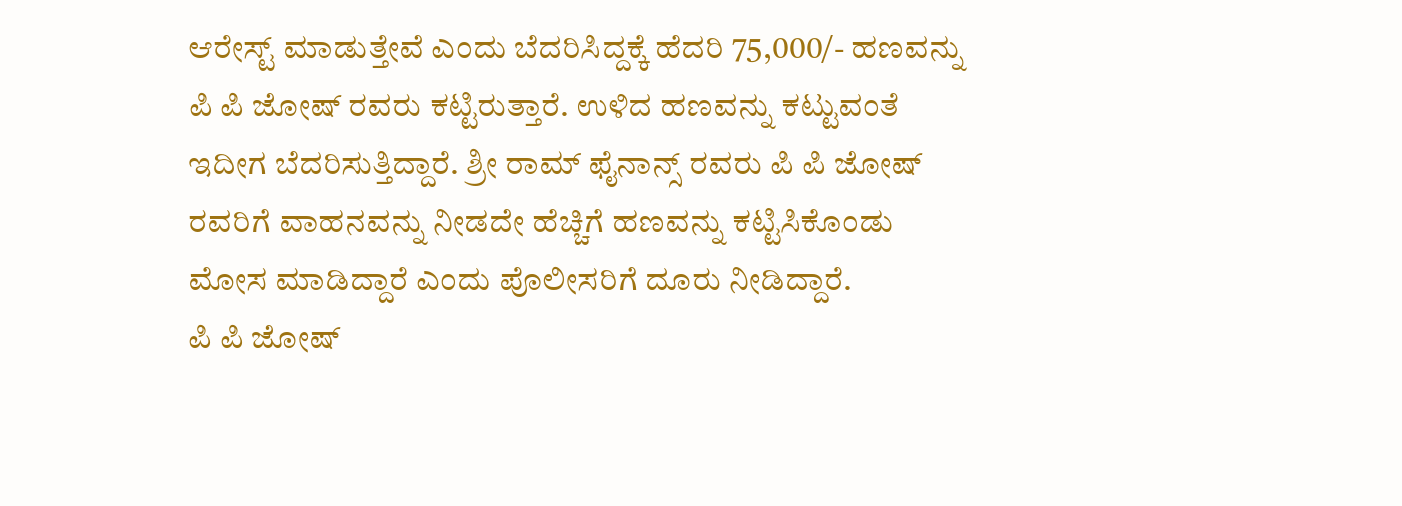ಆರೇಸ್ಟ್ ಮಾಡುತ್ತೇವೆ ಎಂದು ಬೆದರಿಸಿದ್ದಕ್ಕೆ ಹೆದರಿ 75,000/- ಹಣವನ್ನು ಪಿ ಪಿ ಜೋಷ್ ರವರು ಕಟ್ಟಿರುತ್ತಾರೆ. ಉಳಿದ ಹಣವನ್ನು ಕಟ್ಟುವಂತೆ ಇದೀಗ ಬೆದರಿಸುತ್ತಿದ್ದಾರೆ. ಶ್ರೀ ರಾಮ್ ಫೈನಾನ್ಸ್ ರವರು ಪಿ ಪಿ ಜೋಷ್ ರವರಿಗೆ ವಾಹನವನ್ನು ನೀಡದೇ ಹೆಚ್ಚಿಗೆ ಹಣವನ್ನು ಕಟ್ಟಿಸಿಕೊಂಡು ಮೋಸ ಮಾಡಿದ್ದಾರೆ ಎಂದು ಪೊಲೀಸರಿಗೆ ದೂರು ನೀಡಿದ್ದಾರೆ.
ಪಿ ಪಿ ಜೋಷ್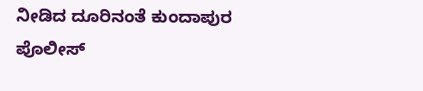ನೀಡಿದ ದೂರಿನಂತೆ ಕುಂದಾಪುರ ಪೊಲೀಸ್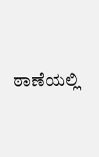ಠಾಣೆಯಲ್ಲಿ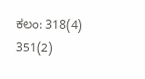ಕಲಂ: 318(4) 351(2)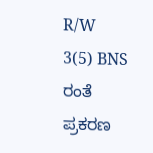R/W 3(5) BNS ರಂತೆ ಪ್ರಕರಣ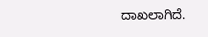ದಾಖಲಾಗಿದೆ.